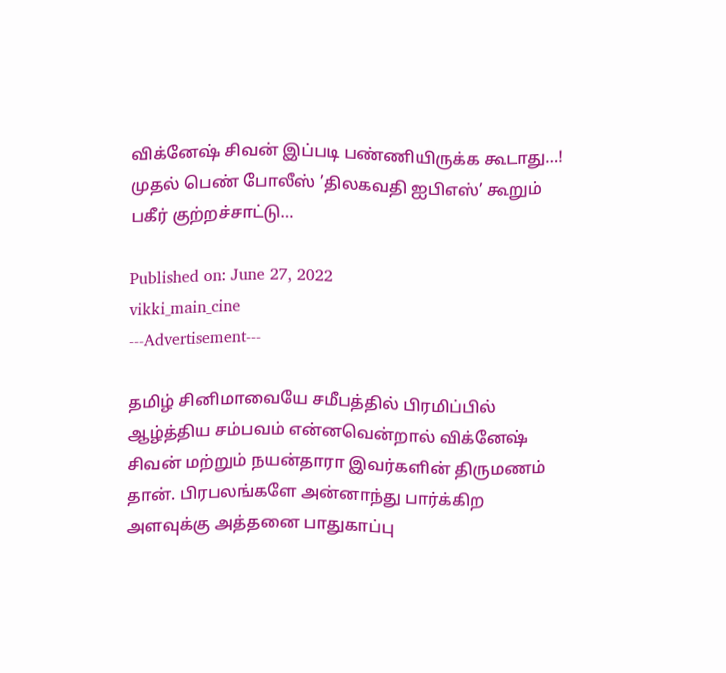விக்னேஷ் சிவன் இப்படி பண்ணியிருக்க கூடாது…! முதல் பெண் போலீஸ் ’திலகவதி ஐபிஎஸ்’ கூறும் பகீர் குற்றச்சாட்டு…

Published on: June 27, 2022
vikki_main_cine
---Advertisement---

தமிழ் சினிமாவையே சமீபத்தில் பிரமிப்பில் ஆழ்த்திய சம்பவம் என்னவென்றால் விக்னேஷ் சிவன் மற்றும் நயன்தாரா இவர்களின் திருமணம் தான். பிரபலங்களே அன்னாந்து பார்க்கிற அளவுக்கு அத்தனை பாதுகாப்பு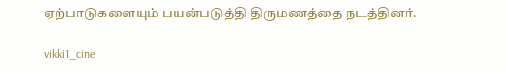ஏற்பாடுகளையும் பயன்படுத்தி திருமணத்தை நடத்தினர்.

vikki1_cine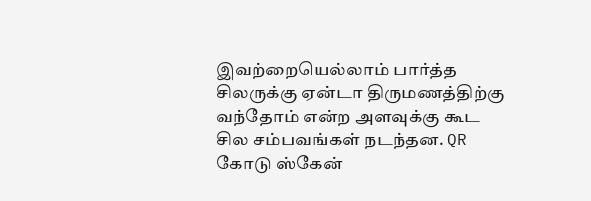இவற்றையெல்லாம் பார்த்த சிலருக்கு ஏன்டா திருமணத்திற்கு வந்தோம் என்ற அளவுக்கு கூட சில சம்பவங்கள் நடந்தன. QR கோடு ஸ்கேன்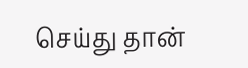செய்து தான்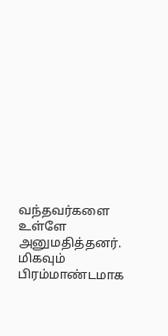வந்தவர்களை உள்ளே அனுமதித்தனர். மிகவும் பிரம்மாண்டமாக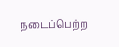நடைப்பெற்ற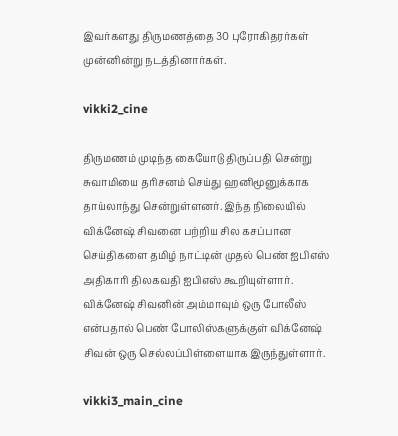இவர்களது திருமணத்தை 30 புரோகிதரர்கள் முன்னின்று நடத்தினார்கள்.

vikki2_cine

திருமணம் முடிந்த கையோடு திருப்பதி சென்று சுவாமியை தரிசனம் செய்து ஹனிமூனுக்காக தாய்லாந்து சென்றுள்ளனர். இந்த நிலையில் விக்னேஷ் சிவனை பற்றிய சில கசப்பான செய்திகளை தமிழ் நாட்டின் முதல் பெண் ஐபிஎஸ் அதிகாரி திலகவதி ஐபிஎஸ் கூறியுள்ளார். விக்னேஷ் சிவனின் அம்மாவும் ஒரு போலீஸ் என்பதால் பெண் போலிஸ்களுக்குள் விக்னேஷ் சிவன் ஒரு செல்லப்பிள்ளையாக இருந்துள்ளார்.

vikki3_main_cine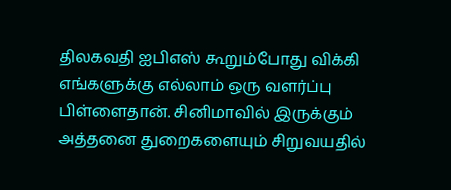திலகவதி ஐபிஎஸ் கூறும்போது விக்கி எங்களுக்கு எல்லாம் ஒரு வளர்ப்பு பிள்ளைதான். சினிமாவில் இருக்கும் அத்தனை துறைகளையும் சிறுவயதில்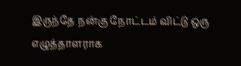இருந்தே நன்கு நோட்டம் விட்டு ஒரு எழுத்தாளராக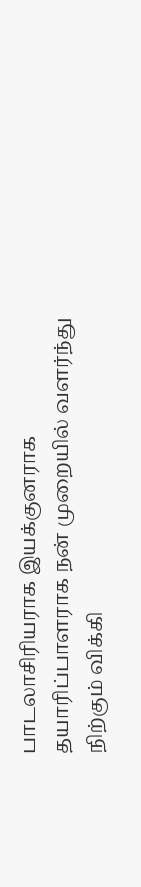பாடலாசிரியராக இயக்குனராக தயாரிப்பாளராக நன் முறையில் வளர்ந்து நிற்கும் விக்கி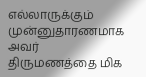எல்லாருக்கும் முன்னுதாரணமாக அவர் திருமணத்தை மிக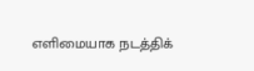எளிமையாக நடத்திக்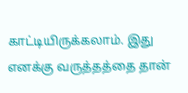காட்டியிருக்கலாம். இது எனக்கு வருத்தத்தை தான்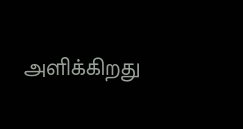அளிக்கிறது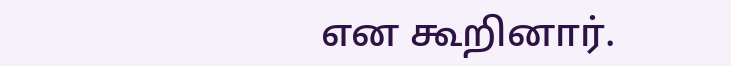என கூறினார்.